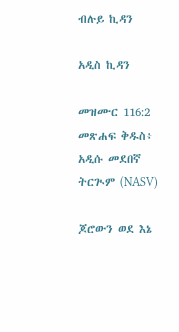ብሉይ ኪዳን

አዲስ ኪዳን

መዝሙር 116:2 መጽሐፍ ቅዱስ፥ አዲሱ መደበኛ ትርጒም (NASV)

ጆሮውን ወደ እኔ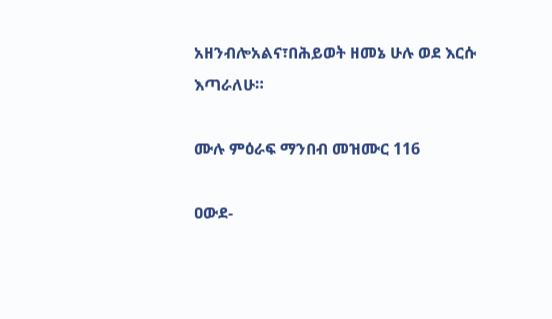አዘንብሎአልና፣በሕይወት ዘመኔ ሁሉ ወደ እርሱ እጣራለሁ።

ሙሉ ምዕራፍ ማንበብ መዝሙር 116

ዐውደ-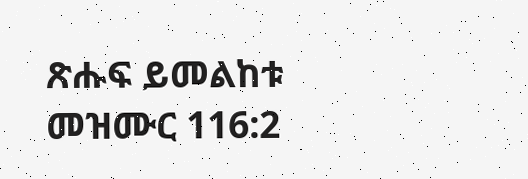ጽሑፍ ይመልከቱ መዝሙር 116:2